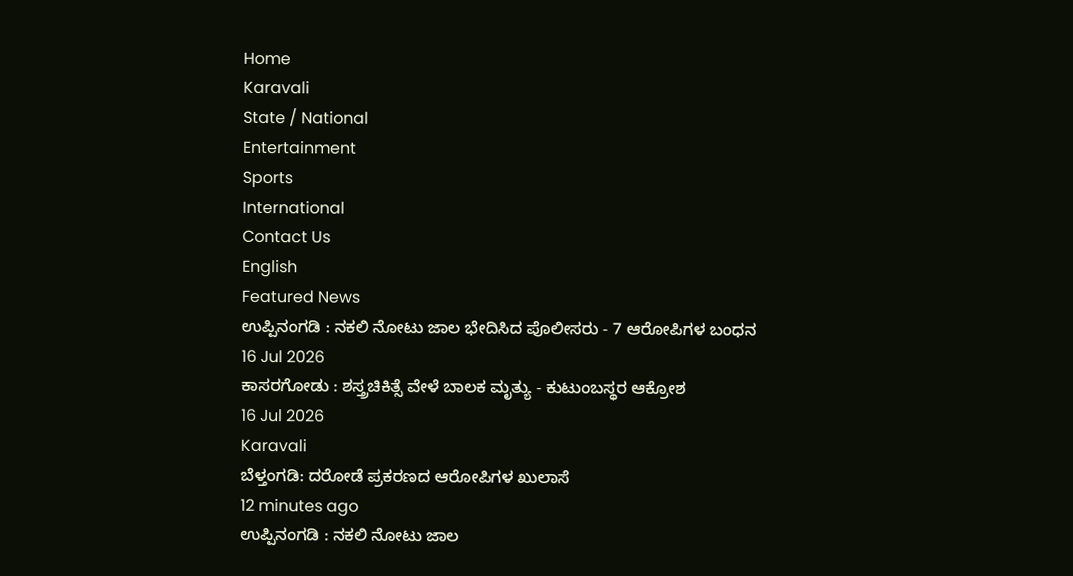Home
Karavali
State / National
Entertainment
Sports
International
Contact Us
English
Featured News
ಉಪ್ಪಿನಂಗಡಿ : ನಕಲಿ ನೋಟು ಜಾಲ ಭೇದಿಸಿದ ಪೊಲೀಸರು - 7 ಆರೋಪಿಗಳ ಬಂಧನ
16 Jul 2026
ಕಾಸರಗೋಡು : ಶಸ್ತ್ರಚಿಕಿತ್ಸೆ ವೇಳೆ ಬಾಲಕ ಮೃತ್ಯು - ಕುಟುಂಬಸ್ಥರ ಆಕ್ರೋಶ
16 Jul 2026
Karavali
ಬೆಳ್ತಂಗಡಿ: ದರೋಡೆ ಪ್ರಕರಣದ ಆರೋಪಿಗಳ ಖುಲಾಸೆ
12 minutes ago
ಉಪ್ಪಿನಂಗಡಿ : ನಕಲಿ ನೋಟು ಜಾಲ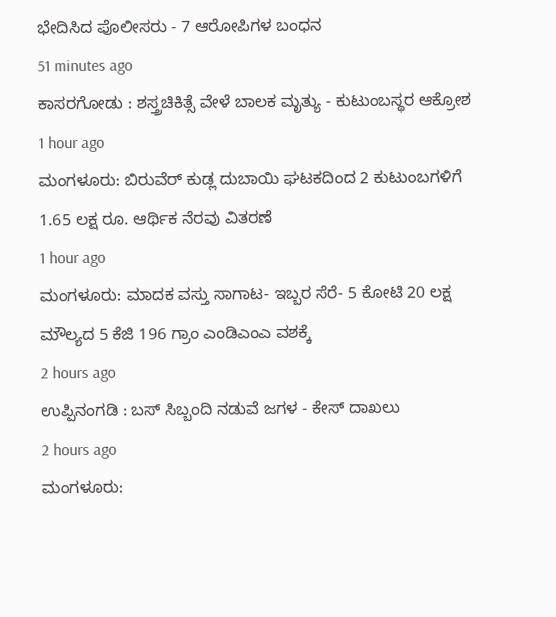ಭೇದಿಸಿದ ಪೊಲೀಸರು - 7 ಆರೋಪಿಗಳ ಬಂಧನ
51 minutes ago
ಕಾಸರಗೋಡು : ಶಸ್ತ್ರಚಿಕಿತ್ಸೆ ವೇಳೆ ಬಾಲಕ ಮೃತ್ಯು - ಕುಟುಂಬಸ್ಥರ ಆಕ್ರೋಶ
1 hour ago
ಮಂಗಳೂರು: ಬಿರುವೆರ್ ಕುಡ್ಲ ದುಬಾಯಿ ಘಟಕದಿಂದ 2 ಕುಟುಂಬಗಳಿಗೆ 1.65 ಲಕ್ಷ ರೂ. ಆರ್ಥಿಕ ನೆರವು ವಿತರಣೆ
1 hour ago
ಮಂಗಳೂರು: ಮಾದಕ ವಸ್ತು ಸಾಗಾಟ- ಇಬ್ಬರ ಸೆರೆ- 5 ಕೋಟಿ 20 ಲಕ್ಷ ಮೌಲ್ಯದ 5 ಕೆಜಿ 196 ಗ್ರಾಂ ಎಂಡಿಎಂಎ ವಶಕ್ಕೆ
2 hours ago
ಉಪ್ಪಿನಂಗಡಿ : ಬಸ್ ಸಿಬ್ಬಂದಿ ನಡುವೆ ಜಗಳ - ಕೇಸ್ ದಾಖಲು
2 hours ago
ಮಂಗಳೂರು: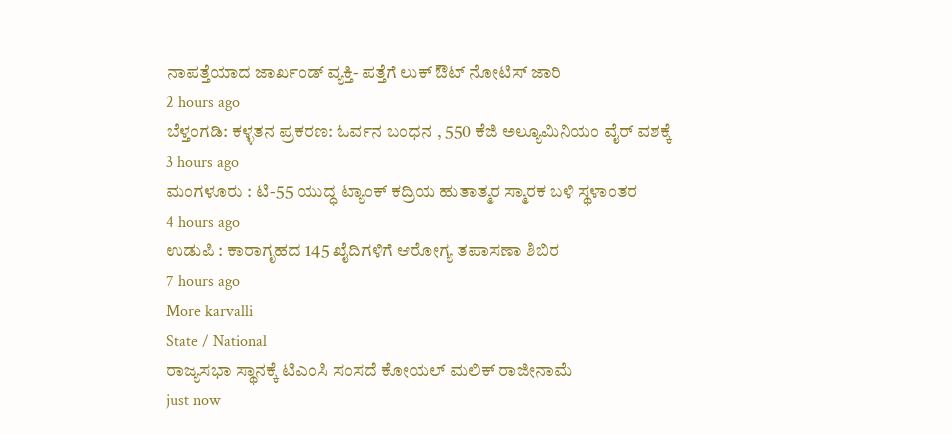ನಾಪತ್ತೆಯಾದ ಜಾರ್ಖಂಡ್ ವ್ಯಕ್ತಿ- ಪತ್ತೆಗೆ ಲುಕ್ ಔಟ್ ನೋಟಿಸ್ ಜಾರಿ
2 hours ago
ಬೆಳ್ತಂಗಡಿ: ಕಳ್ಳತನ ಪ್ರಕರಣ: ಓರ್ವನ ಬಂಧನ , 550 ಕೆಜಿ ಅಲ್ಯೂಮಿನಿಯಂ ವೈರ್ ವಶಕ್ಕೆ
3 hours ago
ಮಂಗಳೂರು : ಟಿ-55 ಯುದ್ಧ ಟ್ಯಾಂಕ್ ಕದ್ರಿಯ ಹುತಾತ್ಮರ ಸ್ಮಾರಕ ಬಳಿ ಸ್ಥಳಾಂತರ
4 hours ago
ಉಡುಪಿ : ಕಾರಾಗೃಹದ 145 ಖೈದಿಗಳಿಗೆ ಆರೋಗ್ಯ ತಪಾಸಣಾ ಶಿಬಿರ
7 hours ago
More karvalli
State / National
ರಾಜ್ಯಸಭಾ ಸ್ಥಾನಕ್ಕೆ ಟಿಎಂಸಿ ಸಂಸದೆ ಕೋಯಲ್ ಮಲಿಕ್ ರಾಜೀನಾಮೆ
just now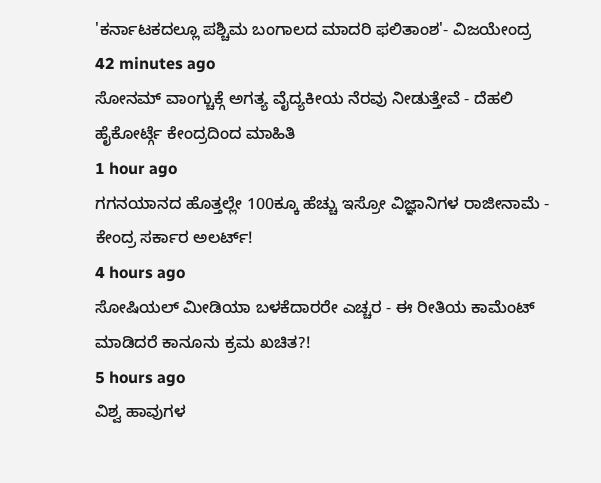'ಕರ್ನಾಟಕದಲ್ಲೂ ಪಶ್ಚಿಮ ಬಂಗಾಲದ ಮಾದರಿ ಫಲಿತಾಂಶ'- ವಿಜಯೇಂದ್ರ
42 minutes ago
ಸೋನಮ್ ವಾಂಗ್ಚುಕ್ಗೆ ಅಗತ್ಯ ವೈದ್ಯಕೀಯ ನೆರವು ನೀಡುತ್ತೇವೆ - ದೆಹಲಿ ಹೈಕೋರ್ಟ್ಗೆ ಕೇಂದ್ರದಿಂದ ಮಾಹಿತಿ
1 hour ago
ಗಗನಯಾನದ ಹೊತ್ತಲ್ಲೇ 100ಕ್ಕೂ ಹೆಚ್ಚು ಇಸ್ರೋ ವಿಜ್ಞಾನಿಗಳ ರಾಜೀನಾಮೆ - ಕೇಂದ್ರ ಸರ್ಕಾರ ಅಲರ್ಟ್!
4 hours ago
ಸೋಷಿಯಲ್ ಮೀಡಿಯಾ ಬಳಕೆದಾರರೇ ಎಚ್ಚರ - ಈ ರೀತಿಯ ಕಾಮೆಂಟ್ ಮಾಡಿದರೆ ಕಾನೂನು ಕ್ರಮ ಖಚಿತ?!
5 hours ago
ವಿಶ್ವ ಹಾವುಗಳ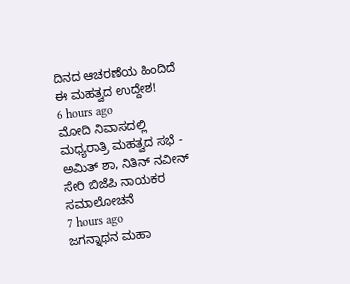ದಿನದ ಆಚರಣೆಯ ಹಿಂದಿದೆ ಈ ಮಹತ್ವದ ಉದ್ದೇಶ!
6 hours ago
ಮೋದಿ ನಿವಾಸದಲ್ಲಿ ಮಧ್ಯರಾತ್ರಿ ಮಹತ್ವದ ಸಭೆ - ಅಮಿತ್ ಶಾ, ನಿತಿನ್ ನವೀನ್ ಸೇರಿ ಬಿಜೆಪಿ ನಾಯಕರ ಸಮಾಲೋಚನೆ
7 hours ago
ಜಗನ್ನಾಥನ ಮಹಾ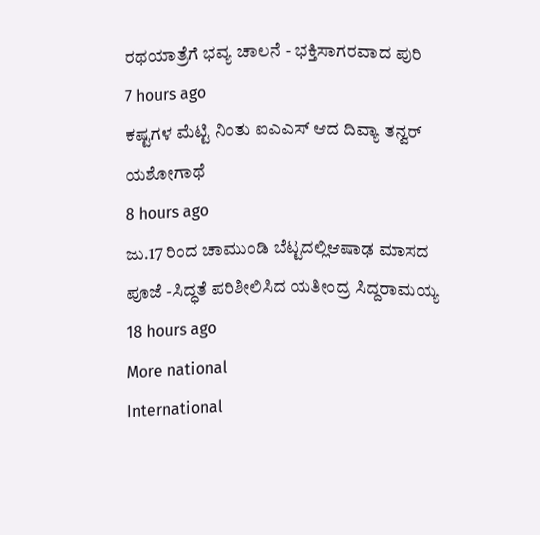ರಥಯಾತ್ರೆಗೆ ಭವ್ಯ ಚಾಲನೆ - ಭಕ್ತಿಸಾಗರವಾದ ಪುರಿ
7 hours ago
ಕಷ್ಟಗಳ ಮೆಟ್ಟಿ ನಿಂತು ಐಎಎಸ್ ಆದ ದಿವ್ಯಾ ತನ್ವರ್ ಯಶೋಗಾಥೆ
8 hours ago
ಜು.17 ರಿಂದ ಚಾಮುಂಡಿ ಬೆಟ್ಟದಲ್ಲಿಆಷಾಢ ಮಾಸದ ಪೂಜೆ -ಸಿದ್ಧತೆ ಪರಿಶೀಲಿಸಿದ ಯತೀಂದ್ರ ಸಿದ್ದರಾಮಯ್ಯ
18 hours ago
More national
International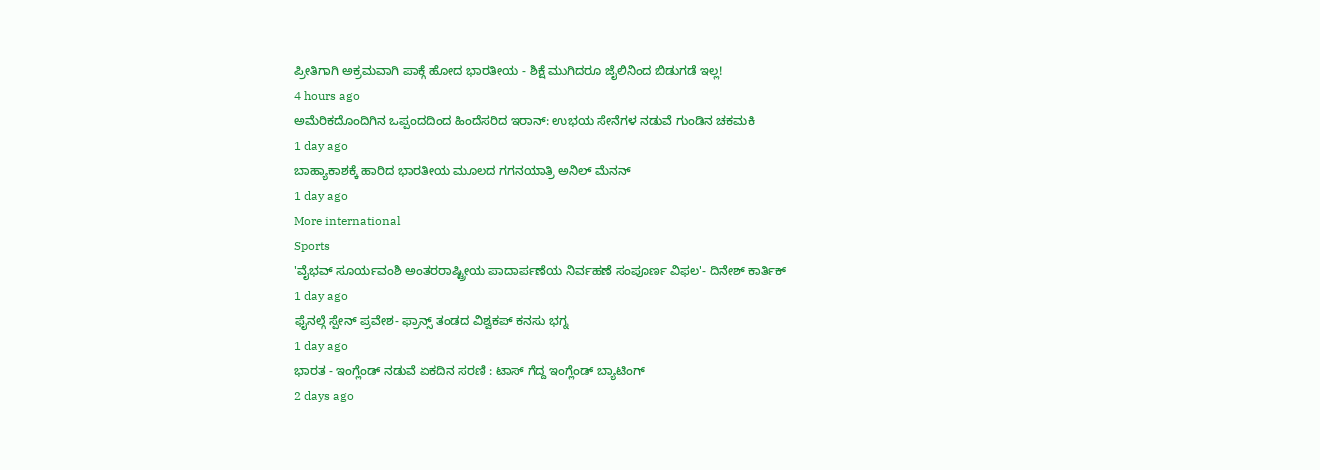ಪ್ರೀತಿಗಾಗಿ ಅಕ್ರಮವಾಗಿ ಪಾಕ್ಗೆ ಹೋದ ಭಾರತೀಯ - ಶಿಕ್ಷೆ ಮುಗಿದರೂ ಜೈಲಿನಿಂದ ಬಿಡುಗಡೆ ಇಲ್ಲ!
4 hours ago
ಅಮೆರಿಕದೊಂದಿಗಿನ ಒಪ್ಪಂದದಿಂದ ಹಿಂದೆಸರಿದ ಇರಾನ್: ಉಭಯ ಸೇನೆಗಳ ನಡುವೆ ಗುಂಡಿನ ಚಕಮಕಿ
1 day ago
ಬಾಹ್ಯಾಕಾಶಕ್ಕೆ ಹಾರಿದ ಭಾರತೀಯ ಮೂಲದ ಗಗನಯಾತ್ರಿ ಅನಿಲ್ ಮೆನನ್
1 day ago
More international
Sports
'ವೈಭವ್ ಸೂರ್ಯವಂಶಿ ಅಂತರರಾಷ್ಟ್ರೀಯ ಪಾದಾರ್ಪಣೆಯ ನಿರ್ವಹಣೆ ಸಂಪೂರ್ಣ ವಿಫಲ'- ದಿನೇಶ್ ಕಾರ್ತಿಕ್
1 day ago
ಫೈನಲ್ಗೆ ಸ್ಪೇನ್ ಪ್ರವೇಶ- ಫ್ರಾನ್ಸ್ ತಂಡದ ವಿಶ್ವಕಪ್ ಕನಸು ಭಗ್ನ
1 day ago
ಭಾರತ - ಇಂಗ್ಲೆಂಡ್ ನಡುವೆ ಏಕದಿನ ಸರಣಿ : ಟಾಸ್ ಗೆದ್ದ ಇಂಗ್ಲೆಂಡ್ ಬ್ಯಾಟಿಂಗ್
2 days ago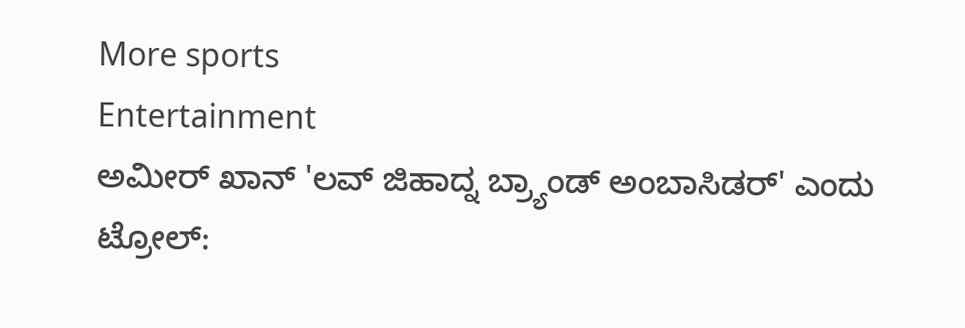More sports
Entertainment
ಅಮೀರ್ ಖಾನ್ 'ಲವ್ ಜಿಹಾದ್ನ ಬ್ರ್ಯಾಂಡ್ ಅಂಬಾಸಿಡರ್' ಎಂದು ಟ್ರೋಲ್: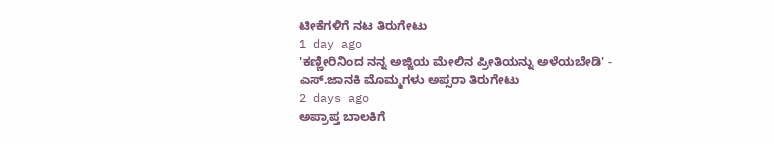ಟೀಕೆಗಳಿಗೆ ನಟ ತಿರುಗೇಟು
1 day ago
'ಕಣ್ಣೀರಿನಿಂದ ನನ್ನ ಅಜ್ಜಿಯ ಮೇಲಿನ ಪ್ರೀತಿಯನ್ನು ಅಳೆಯಬೇಡಿ' - ಎಸ್.ಜಾನಕಿ ಮೊಮ್ಮಗಳು ಅಪ್ಸರಾ ತಿರುಗೇಟು
2 days ago
ಅಪ್ರಾಪ್ತ ಬಾಲಕಿಗೆ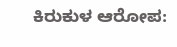ಕಿರುಕುಳ ಆರೋಪ: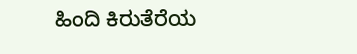ಹಿಂದಿ ಕಿರುತೆರೆಯ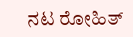ನಟ ರೋಹಿತ್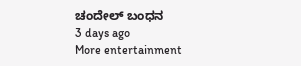ಚಂದೇಲ್ ಬಂಧನ
3 days ago
More entertainment